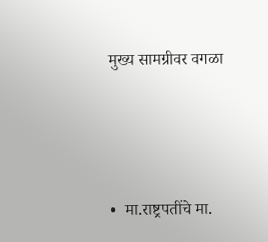मुख्य सामग्रीवर वगळा




•  मा.राष्ट्रपतींचे मा.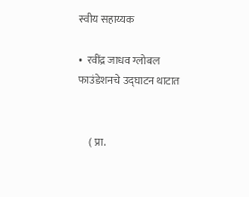स्वीय सहाय्यक

•  रवींद्र जाधव ग्लोबल फाउंडेशनचे उद्घाटन थाटात


     ( प्रा.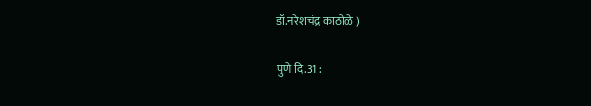डॉ.नरेशचंद्र काठोळे )

पुणे दि.31 :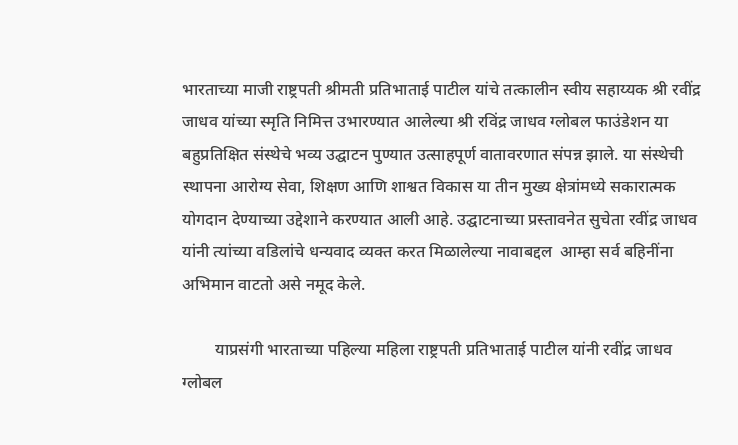भारताच्या माजी राष्ट्रपती श्रीमती प्रतिभाताई पाटील यांचे तत्कालीन स्वीय सहाय्यक श्री रवींद्र जाधव यांच्या स्मृति निमित्त उभारण्यात आलेल्या श्री रविंद्र जाधव ग्लोबल फाउंडेशन या बहुप्रतिक्षित संस्थेचे भव्य उद्घाटन पुण्यात उत्साहपूर्ण वातावरणात संपन्न झाले. या संस्थेची स्थापना आरोग्य सेवा, शिक्षण आणि शाश्वत विकास या तीन मुख्य क्षेत्रांमध्ये सकारात्मक योगदान देण्याच्या उद्देशाने करण्यात आली आहे. उद्घाटनाच्या प्रस्तावनेत सुचेता रवींद्र जाधव यांनी त्यांच्या वडिलांचे धन्यवाद व्यक्त करत मिळालेल्या नावाबद्दल  आम्हा सर्व बहिनींना अभिमान वाटतो असे नमूद केले.

        याप्रसंगी भारताच्या पहिल्या महिला राष्ट्रपती प्रतिभाताई पाटील यांनी रवींद्र जाधव ग्लोबल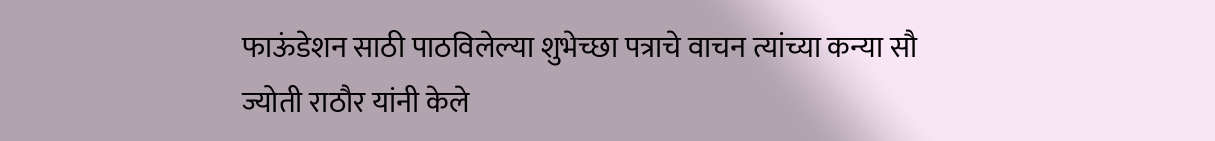फाऊंडेशन साठी पाठविलेल्या शुभेच्छा पत्राचे वाचन त्यांच्या कन्या सौ ज्योती राठौर यांनी केले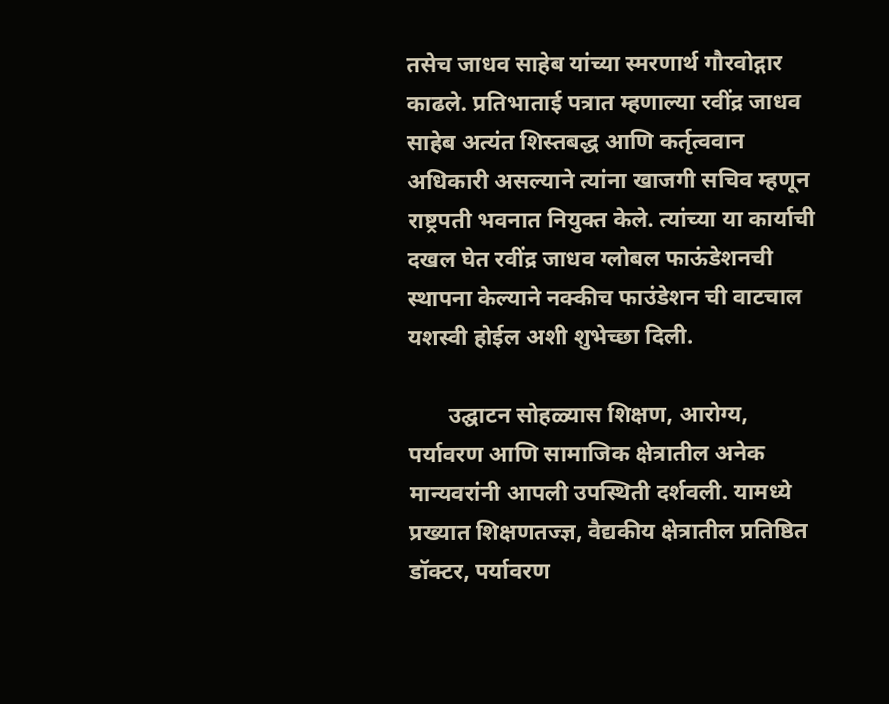तसेच जाधव साहेब यांच्या स्मरणार्थ गौरवोद्गार काढले. प्रतिभाताई पत्रात म्हणाल्या रवींद्र जाधव साहेब अत्यंत शिस्तबद्ध आणि कर्तृत्ववान अधिकारी असल्याने त्यांना खाजगी सचिव म्हणून  राष्ट्रपती भवनात नियुक्त केले. त्यांच्या या कार्याची दखल घेत रवींद्र जाधव ग्लोबल फाऊंडेशनची स्थापना केल्याने नक्कीच फाउंडेशन ची वाटचाल यशस्वी होईल अशी शुभेच्छा दिली.

       उद्घाटन सोहळ्यास शिक्षण, आरोग्य, पर्यावरण आणि सामाजिक क्षेत्रातील अनेक मान्यवरांनी आपली उपस्थिती दर्शवली. यामध्ये प्रख्यात शिक्षणतज्ज्ञ, वैद्यकीय क्षेत्रातील प्रतिष्ठित डॉक्टर, पर्यावरण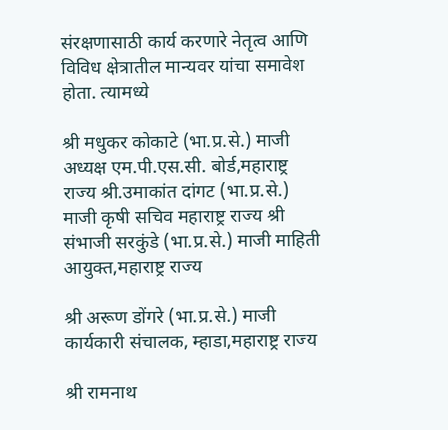संरक्षणासाठी कार्य करणारे नेतृत्व आणि विविध क्षेत्रातील मान्यवर यांचा समावेश होता. त्यामध्ये

श्री मधुकर कोकाटे (भा.प्र.से.) माजी अध्यक्ष एम.पी.एस.सी. बोर्ड,महाराष्ट्र राज्य श्री.उमाकांत दांगट (भा.प्र.से.) माजी कृषी सचिव महाराष्ट्र राज्य श्री संभाजी सरकुंडे (भा.प्र.से.) माजी माहिती आयुक्त,महाराष्ट्र राज्य

श्री अरूण डोंगरे (भा.प्र.से.) माजी कार्यकारी संचालक, म्हाडा,महाराष्ट्र राज्य

श्री रामनाथ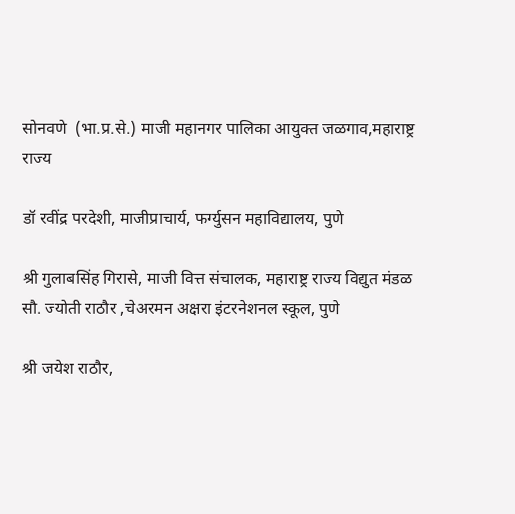सोनवणे  (भा.प्र.से.) माजी महानगर पालिका आयुक्त जळगाव,महाराष्ट्र राज्य

डॉ रवींद्र परदेशी, माजीप्राचार्य, फर्ग्युसन महाविद्यालय, पुणे

श्री गुलाबसिंह गिरासे, माजी वित्त संचालक, महाराष्ट्र राज्य विद्युत मंडळ सौ. ज्योती राठौर ,चेअरमन अक्षरा इंटरनेशनल स्कूल, पुणे

श्री जयेश राठौर,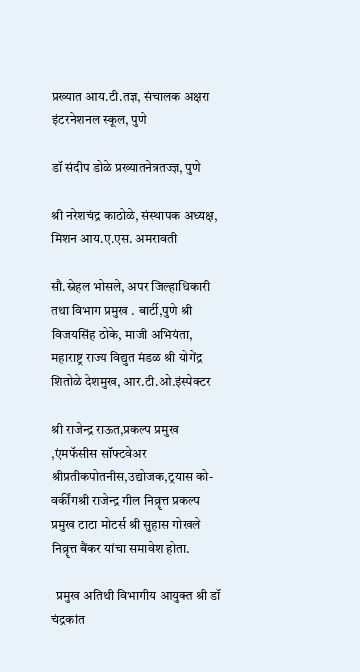प्रख्यात आय.टी.तज्ञ, संचालक अक्षरा इंटरनेशनल स्कूल, पुणे

डॉ संदीप डोळे प्रख्यातनेत्रतज्ज्ञ, पुणे

श्री नरेशचंद्र काठोळे, संस्थापक अध्यक्ष, मिशन आय.ए.एस. अमरावती

सौ.स्नेहल भोसले, अपर जिल्हाधिकारी तथा विभाग प्रमुख . बार्टी,पुणे श्री विजयसिंह ठोके, माजी अभियंता, महाराष्ट्र राज्य विद्युत मंडळ श्री योगेंद्र शितोळे देशमुख, आर.टी.ओ.इंस्पेक्टर

श्री राजेन्द्र राऊत,प्रकल्प प्रमुख ,एंमफॅसीस सॉफ्टवेअर श्रीप्रतीकपोतनीस,उद्योजक,ट्रयास को-वर्कींगश्री राजेन्द्र गील निव्रॄत्त प्रकल्प प्रमुख टाटा मोटर्स श्री सुहास गोखले निव्रॄत्त बैंकर यांचा समावेश होता.

  प्रमुख अतिथी विभागीय आयुक्त श्री डॉ चंद्रकांत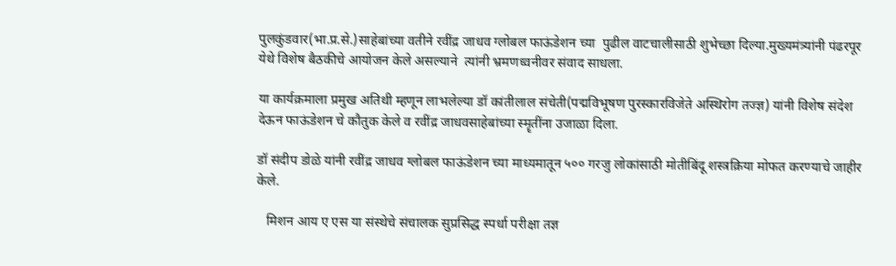पुलकुंडवार(भा.प्र.से.)साहेबांच्या वतीने रवींद्र जाधव ग्लोबल फाऊंडेशन च्या  पुढील वाटचालीसाठी शुभेच्छा दिल्या.मुख्यमंत्र्यांनी पंढरपूर येथे विशेष बैठकीचे आयोजन केले असल्याने  त्यांनी भ्रमणध्वनीवर संवाद साधला.

या कार्यक्रमाला प्रमुख अतिथी म्हणून लाभलेल्या डॉ कांतीलाल संचेती(पद्मविभूषण पुरस्कारविजेते अस्थिरोग तज्ज्ञ) यांनी विशेष संदेश देऊन फाऊंडेशन चे कौतुक केले व रवींद्र जाधवसाहेबांच्या स्मॄतींना उजाळा दिला.

डॉ संदीप डोळे यांनी रवींद्र जाधव ग्लोबल फाऊंडेशन च्या माध्यमातून ५०० गरजु लोकांसाठी मोतीबिंदू शस्त्रक्रिया मोफत करण्याचे जाहीर केले.

   मिशन आय ए एस या संस्थेचे संचालक सुप्रसिद्ध स्पर्धा परीक्षा तज्ञ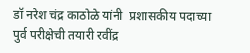डॉ नरेश चंद्र काठोळे यांनी  प्रशासकीय पदाच्या पुर्व परीक्षेची तयारी रवींद्र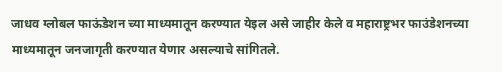जाधव ग्लोबल फाऊंडेशन च्या माध्यमातून करण्यात येइल असे जाहीर केले व महाराष्ट्रभर फाउंडेशनच्या माध्यमातून जनजागृती करण्यात येणार असल्याचे सांगितले.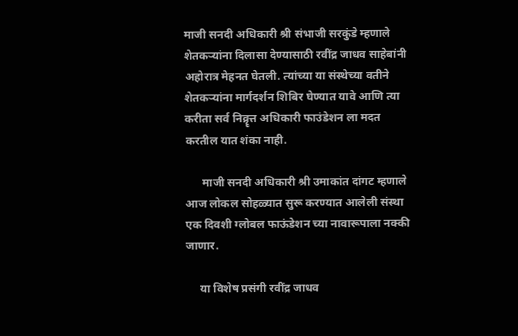माजी सनदी अधिकारी श्री संभाजी सरकुंडे म्हणाले शेतकऱ्यांना दिलासा देण्यासाठी रवींद्र जाधव साहेबांनी अहोरात्र मेहनत घेतली. त्यांच्या या संस्थेच्या वतीने शेतकऱ्यांना मार्गदर्शन शिबिर घेण्यात यावे आणि त्या करीता सर्व निव्रॄत्त अधिकारी फाउंडेशन ला मदत करतील यात शंका नाही.

      माजी सनदी अधिकारी श्री उमाकांत दांगट म्हणाले आज लोकल सोहळ्यात सुरू करण्यात आलेली संस्था एक दिवशी ग्लोबल फाऊंडेशन च्या नावारूपाला नक्की जाणार.

     या विशेष प्रसंगी रवींद्र जाधव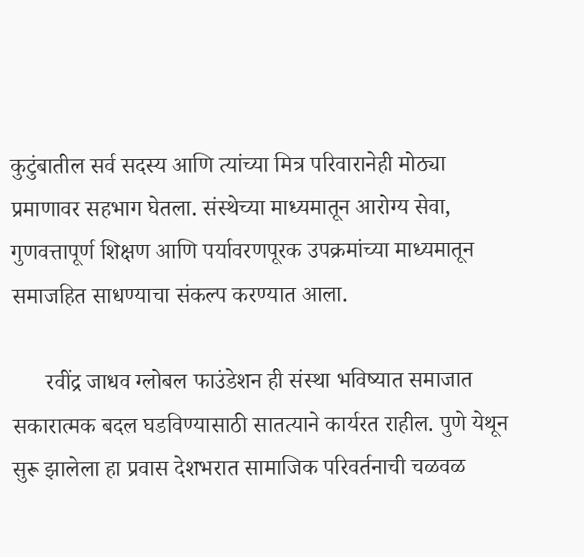कुटुंबातील सर्व सदस्य आणि त्यांच्या मित्र परिवारानेही मोठ्या प्रमाणावर सहभाग घेतला. संस्थेच्या माध्यमातून आरोग्य सेवा, गुणवत्तापूर्ण शिक्षण आणि पर्यावरणपूरक उपक्रमांच्या माध्यमातून समाजहित साधण्याचा संकल्प करण्यात आला.

      रवींद्र जाधव ग्लोबल फाउंडेशन ही संस्था भविष्यात समाजात सकारात्मक बदल घडविण्यासाठी सातत्याने कार्यरत राहील. पुणे येथून सुरू झालेला हा प्रवास देशभरात सामाजिक परिवर्तनाची चळवळ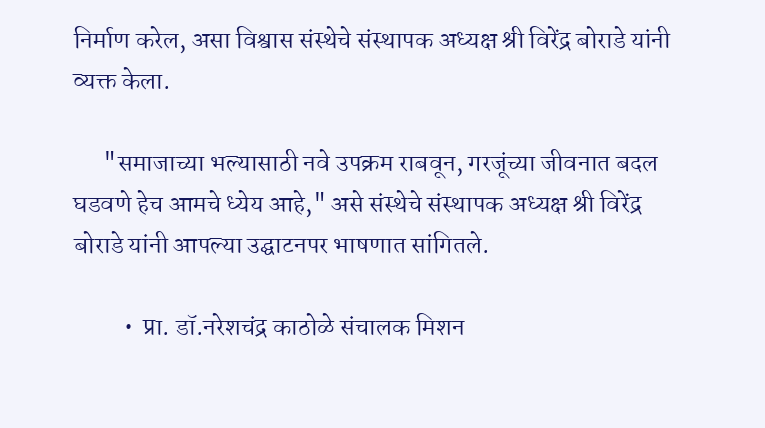निर्माण करेल, असा विश्वास संस्थेचे संस्थापक अध्यक्ष श्री विरेंद्र बोराडे यांनी व्यक्त केला.

      "समाजाच्या भल्यासाठी नवे उपक्रम राबवून, गरजूंच्या जीवनात बदल घडवणे हेच आमचे ध्येय आहे," असे संस्थेचे संस्थापक अध्यक्ष श्री विरेंद्र बोराडे यांनी आपल्या उद्घाटनपर भाषणात सांगितले.

          •  प्रा. डॉ.नरेशचंद्र काठोळे संचालक मिशन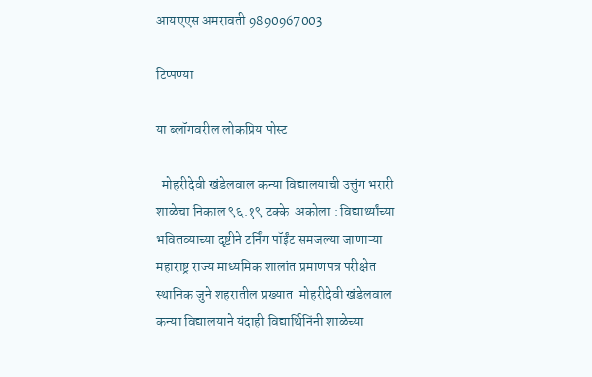आयएएस अमरावती 9890967003

टिप्पण्या

या ब्लॉगवरील लोकप्रिय पोस्ट

  मोहरीदेवी खंडेलवाल कन्या विद्यालयाची उत्तुंग भरारी शाळेचा निकाल ९६.१९ टक्के  अकोला : विद्यार्थ्यांच्या भवितव्याच्या दृष्टीने टर्निंग पॉईंट समजल्या जाणाऱ्या महाराष्ट्र राज्य माध्यमिक शालांत प्रमाणपत्र परीक्षेत स्थानिक जुने शहरातील प्रख्यात  मोहरीदेवी खंडेलवाल कन्या विद्यालयाने यंदाही विद्यार्थिनिंनी शाळेच्या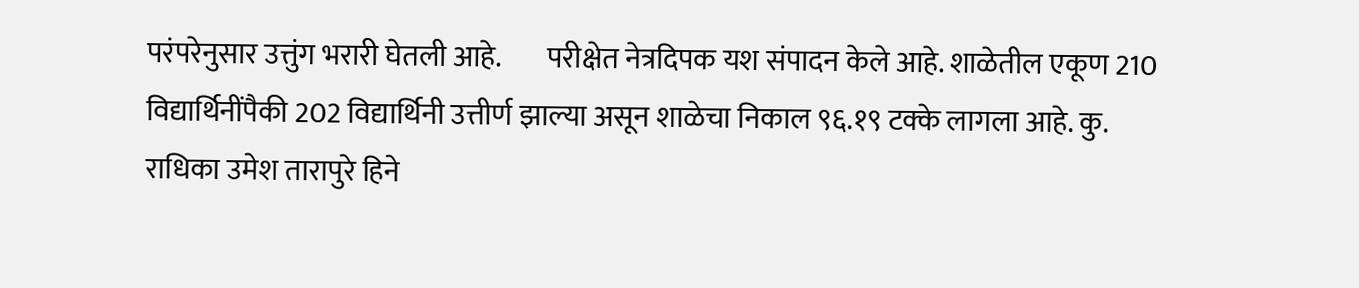परंपरेनुसार उत्तुंग भरारी घेतली आहे.        परीक्षेत नेत्रदिपक यश संपादन केले आहे. शाळेतील एकूण 210 विद्यार्थिनींपैकी 202 विद्यार्थिनी उत्तीर्ण झाल्या असून शाळेचा निकाल ९६.१९ टक्के लागला आहे. कु. राधिका उमेश तारापुरे हिने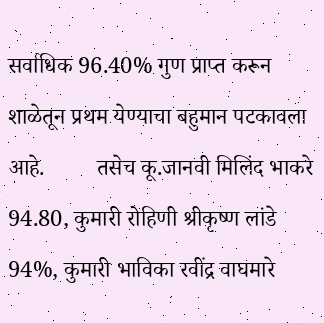सर्वाधिक 96.40% गुण प्राप्त करून शाळेतून प्रथम येण्याचा बहुमान पटकावला आहे.         तसेच कू.जानवी मिलिंद भाकरे 94.80, कुमारी रोहिणी श्रीकृष्ण लांडे 94%, कुमारी भाविका रवींद्र वाघमारे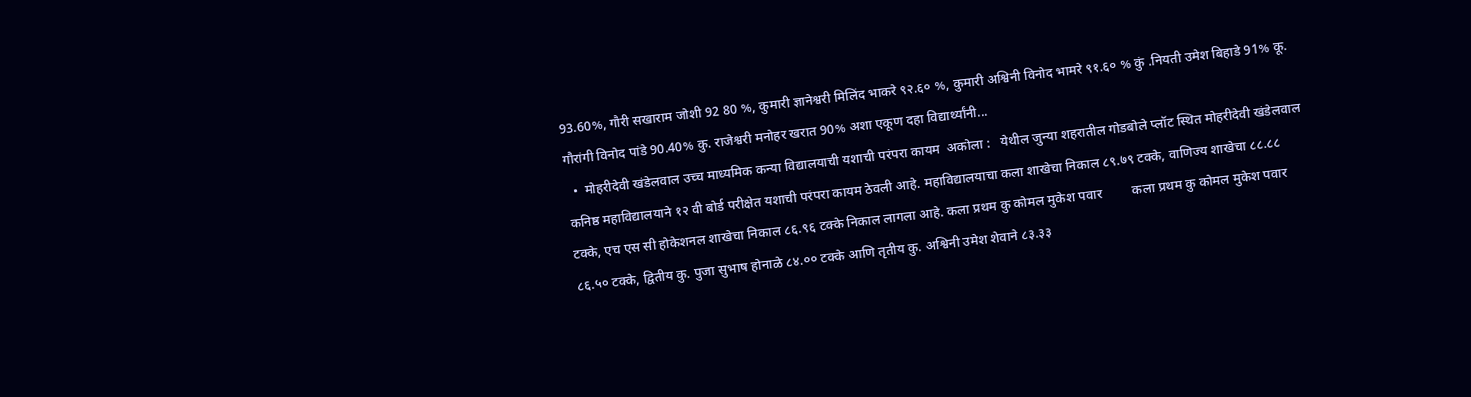93.60%, गौरी सखाराम जोशी 92 80 %, कुमारी ज्ञानेश्वरी मिलिंद भाकरे ९२.६० %, कुमारी अश्विनी विनोद भामरे ९१.६० % कुं .नियती उमेश बिहाडे 91% कू. गौरांगी विनोद पांडे 90.40% कु. राजेश्वरी मनोहर खरात 90% अशा एकूण दहा विद्यार्थ्यांनी...
  •  मोहरीदेवी खंडेलवाल उच्च माध्यमिक कन्या विद्यालयाची यशाची परंपरा कायम  अकोला :   येथील जुन्या शहरातील गोडबोले प्लॉट स्थित मोहरीदेवी खंडेलवाल कनिष्ठ महावि‌द्यालयाने १२ वी बोर्ड परीक्षेत यशाची परंपरा कायम ठेवली आहे. महावि‌द्यालयाचा कला शाखेचा निकाल ८९.७९ टक्के, वाणिज्य शाखेचा ८८.८८ टक्के, एच एस सी होकेशनल शाखेचा निकाल ८६.९६ टक्के निकाल लागला आहे. कला प्रथम कु कोमल मुकेश पवार         कला प्रथम कु कोमल मुकेश पवार ८६.५० टक्के, द्वितीय कु. पुजा सुभाष होनाळे ८४.०० टक्के आणि तृतीय कु. अश्विनी उमेश शेवाने ८३.३३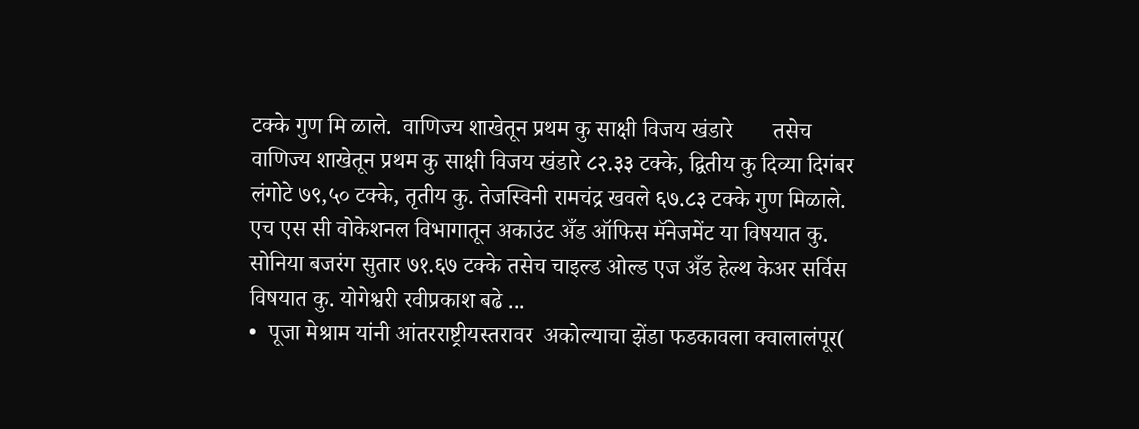टक्के गुण मि ळाले.  वाणिज्य शाखेतून प्रथम कु साक्षी विजय खंडारे       तसेच वाणिज्य शाखेतून प्रथम कु साक्षी विजय खंडारे ८२.३३ टक्के, द्वितीय कु दिव्या दिगंबर लंगोटे ७९,५० टक्के, तृतीय कु. तेजस्विनी रामचंद्र खवले ६७.८३ टक्के गुण मिळाले. एच एस सी वोकेशनल विभागातून अकाउंट अँड ऑफिस मॅनेजमेंट या विषयात कु. सोनिया बजरंग सुतार ७१.६७ टक्के तसेच चाइल्ड ओल्ड एज अँड हेल्थ केअर सर्विस विषयात कु. योगेश्वरी रवीप्रकाश बढे ...
•  पूजा मेश्राम यांनी आंतरराष्ट्रीयस्तरावर  अकोल्याचा झेंडा फडकावला क्वालालंपूर(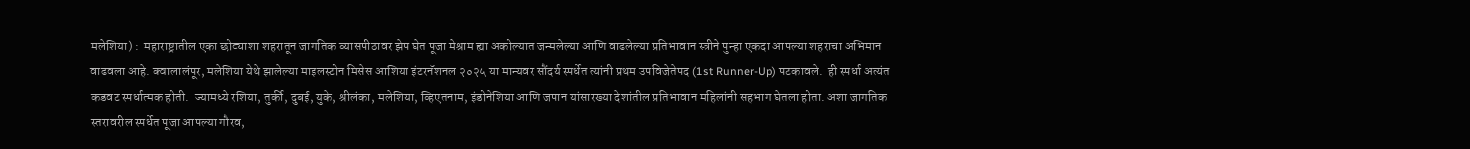मलेशिया) :  महाराष्ट्रातील एका छोट्याशा शहरातून जागतिक व्यासपीठावर झेप घेत पूजा मेश्राम ह्या अकोल्यात जन्मलेल्या आणि वाढलेल्या प्रतिभावान स्त्रीने पुन्हा एकदा आपल्या शहराचा अभिमान वाढवला आहे. क्वालालंपूर, मलेशिया येथे झालेल्या माइलस्टोन मिसेस आशिया इंटरनॅशनल २०२५ या मान्यवर सौंदर्य स्पर्धेत त्यांनी प्रथम उपविजेतेपद (1st Runner-Up) पटकावले.  ही स्पर्धा अत्यंत कडवट स्पर्धात्मक होती.  ज्यामध्ये रशिया, तुर्की, दुबई, युके, श्रीलंका, मलेशिया, व्हिएतनाम, इंडोनेशिया आणि जपान यांसारख्या देशांतील प्रतिभावान महिलांनी सहभाग घेतला होता. अशा जागतिक स्तरावरील स्पर्धेत पूजा आपल्या गौरव,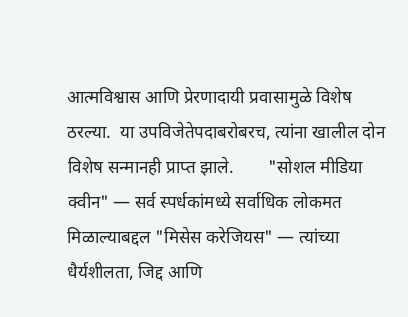आत्मविश्वास आणि प्रेरणादायी प्रवासामुळे विशेष ठरल्या.  या उपविजेतेपदाबरोबरच, त्यांना खालील दोन विशेष सन्मानही प्राप्त झाले.        "सोशल मीडिया क्वीन" — सर्व स्पर्धकांमध्ये सर्वाधिक लोकमत मिळाल्याबद्दल "मिसेस करेजियस" — त्यांच्या धैर्यशीलता, जिद्द आणि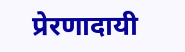प्रेरणादायी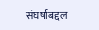संघर्षाबद्दल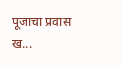पूजाचा प्रवास ख...